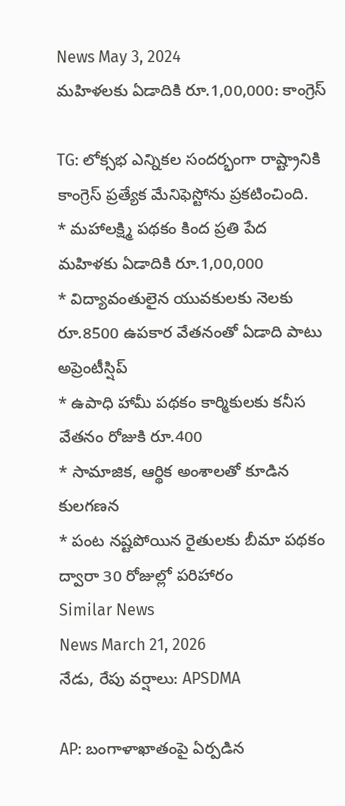News May 3, 2024
మహిళలకు ఏడాదికి రూ.1,00,000: కాంగ్రెస్

TG: లోక్సభ ఎన్నికల సందర్భంగా రాష్ట్రానికి కాంగ్రెస్ ప్రత్యేక మేనిఫెస్టోను ప్రకటించింది.
* మహాలక్ష్మి పథకం కింద ప్రతి పేద మహిళకు ఏడాదికి రూ.1,00,000
* విద్యావంతులైన యువకులకు నెలకు రూ.8500 ఉపకార వేతనంతో ఏడాది పాటు అప్రెంటీస్షిప్
* ఉపాధి హామీ పథకం కార్మికులకు కనీస వేతనం రోజుకి రూ.400
* సామాజిక, ఆర్థిక అంశాలతో కూడిన కులగణన
* పంట నష్టపోయిన రైతులకు బీమా పథకం ద్వారా 30 రోజుల్లో పరిహారం
Similar News
News March 21, 2026
నేడు, రేపు వర్షాలు: APSDMA

AP: బంగాళాఖాతంపై ఏర్పడిన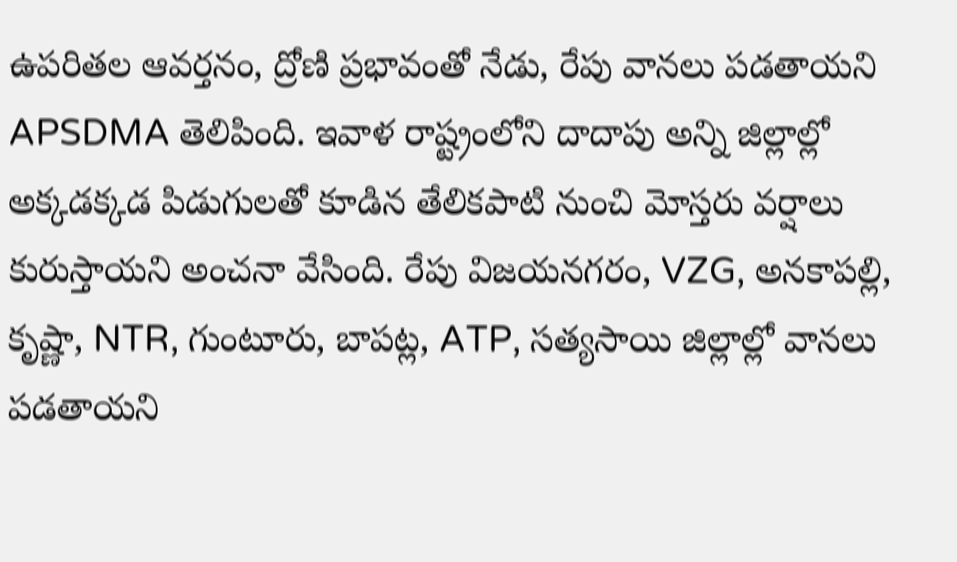ఉపరితల ఆవర్తనం, ద్రోణి ప్రభావంతో నేడు, రేపు వానలు పడతాయని APSDMA తెలిపింది. ఇవాళ రాష్ట్రంలోని దాదాపు అన్ని జిల్లాల్లో అక్కడక్కడ పిడుగులతో కూడిన తేలికపాటి నుంచి మోస్తరు వర్షాలు కురుస్తాయని అంచనా వేసింది. రేపు విజయనగరం, VZG, అనకాపల్లి, కృష్ణా, NTR, గుంటూరు, బాపట్ల, ATP, సత్యసాయి జిల్లాల్లో వానలు పడతాయని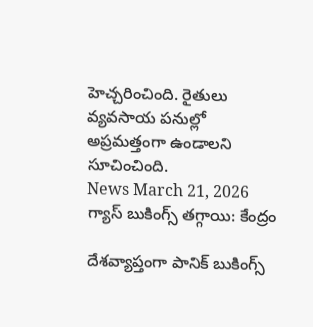హెచ్చరించింది. రైతులు వ్యవసాయ పనుల్లో అప్రమత్తంగా ఉండాలని సూచించింది.
News March 21, 2026
గ్యాస్ బుకింగ్స్ తగ్గాయి: కేంద్రం

దేశవ్యాప్తంగా పానిక్ బుకింగ్స్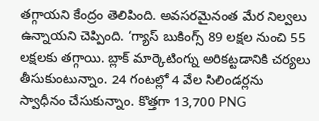తగ్గాయని కేంద్రం తెలిపింది. అవసరమైనంత మేర నిల్వలు ఉన్నాయని చెప్పింది. ‘గ్యాస్ బుకింగ్స్ 89 లక్షల నుంచి 55 లక్షలకు తగ్గాయి. బ్లాక్ మార్కెటింగ్ను అరికట్టడానికి చర్యలు తీసుకుంటున్నాం. 24 గంటల్లో 4 వేల సిలిండర్లను స్వాధీనం చేసుకున్నాం. కొత్తగా 13,700 PNG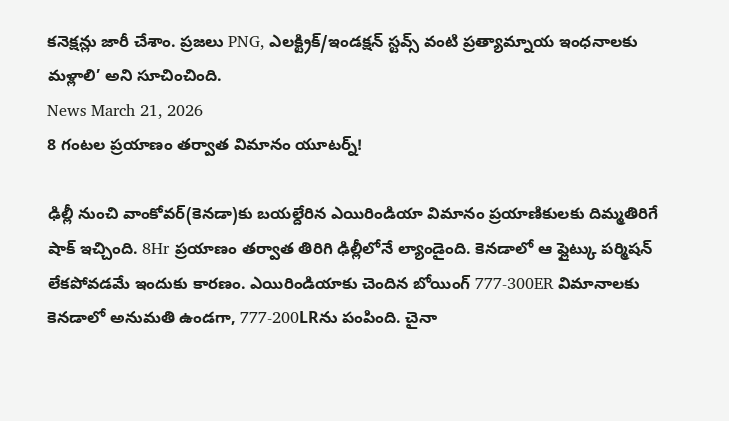కనెక్షన్లు జారీ చేశాం. ప్రజలు PNG, ఎలక్ట్రిక్/ఇండక్షన్ స్టవ్స్ వంటి ప్రత్యామ్నాయ ఇంధనాలకు మళ్లాలి’ అని సూచించింది.
News March 21, 2026
8 గంటల ప్రయాణం తర్వాత విమానం యూటర్న్!

ఢిల్లీ నుంచి వాంకోవర్(కెనడా)కు బయల్దేరిన ఎయిరిండియా విమానం ప్రయాణికులకు దిమ్మతిరిగే షాక్ ఇచ్చింది. 8Hr ప్రయాణం తర్వాత తిరిగి ఢిల్లీలోనే ల్యాండైంది. కెనడాలో ఆ ఫ్లైట్కు పర్మిషన్ లేకపోవడమే ఇందుకు కారణం. ఎయిరిండియాకు చెందిన బోయింగ్ 777-300ER విమానాలకు కెనడాలో అనుమతి ఉండగా, 777-200LRను పంపింది. చైనా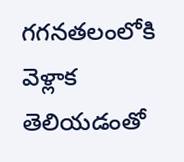గగనతలంలోకి వెళ్లాక తెలియడంతో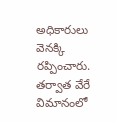అధికారులు వెనక్కి రప్పించారు. తర్వాత వేరే విమానంలో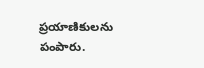ప్రయాణికులను పంపారు.